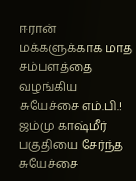ஈரான் மக்களுக்காக மாத சம்பளத்தை வழங்கிய சுயேச்சை எம்.பி.!
ஜம்மு காஷ்மீர் பகுதியை சேர்ந்த சுயேச்சை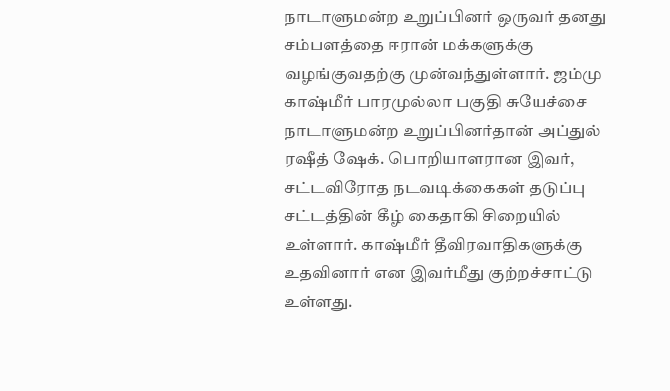நாடாளுமன்ற உறுப்பினர் ஒருவர் தனது சம்பளத்தை ஈரான் மக்களுக்கு வழங்குவதற்கு முன்வந்துள்ளார். ஜம்மு காஷ்மீர் பாரமுல்லா பகுதி சுயேச்சை நாடாளுமன்ற உறுப்பினர்தான் அப்துல் ரஷீத் ஷேக். பொறியாளரான இவர், சட்டவிரோத நடவடிக்கைகள் தடுப்பு சட்டத்தின் கீழ் கைதாகி சிறையில் உள்ளார். காஷ்மீர் தீவிரவாதிகளுக்கு உதவினார் என இவர்மீது குற்றச்சாட்டு உள்ளது.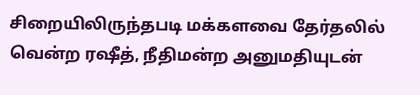சிறையிலிருந்தபடி மக்களவை தேர்தலில் வென்ற ரஷீத், நீதிமன்ற அனுமதியுடன்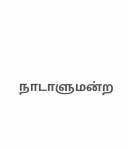நாடாளுமன்ற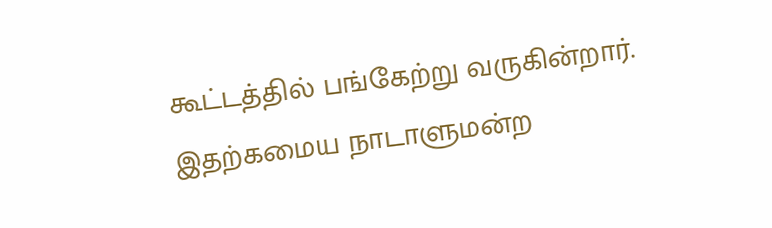கூட்டத்தில் பங்கேற்று வருகின்றார். இதற்கமைய நாடாளுமன்ற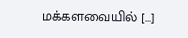மக்களவையில் […]